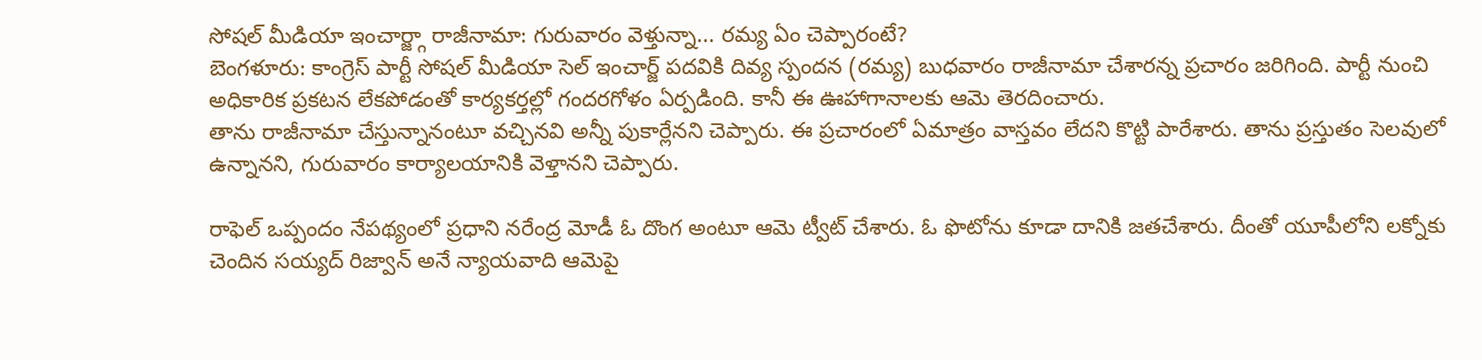సోషల్ మీడియా ఇంచార్జ్గా రాజీనామా: గురువారం వెళ్తున్నా... రమ్య ఏం చెప్పారంటే?
బెంగళూరు: కాంగ్రెస్ పార్టీ సోషల్ మీడియా సెల్ ఇంచార్జ్ పదవికి దివ్య స్పందన (రమ్య) బుధవారం రాజీనామా చేశారన్న ప్రచారం జరిగింది. పార్టీ నుంచి అధికారిక ప్రకటన లేకపోడంతో కార్యకర్తల్లో గందరగోళం ఏర్పడింది. కానీ ఈ ఊహాగానాలకు ఆమె తెరదించారు.
తాను రాజీనామా చేస్తున్నానంటూ వచ్చినవి అన్నీ పుకార్లేనని చెప్పారు. ఈ ప్రచారంలో ఏమాత్రం వాస్తవం లేదని కొట్టి పారేశారు. తాను ప్రస్తుతం సెలవులో ఉన్నానని, గురువారం కార్యాలయానికి వెళ్తానని చెప్పారు.

రాఫెల్ ఒప్పందం నేపథ్యంలో ప్రధాని నరేంద్ర మోడీ ఓ దొంగ అంటూ ఆమె ట్వీట్ చేశారు. ఓ ఫొటోను కూడా దానికి జతచేశారు. దీంతో యూపీలోని లక్నోకు చెందిన సయ్యద్ రిజ్వాన్ అనే న్యాయవాది ఆమెపై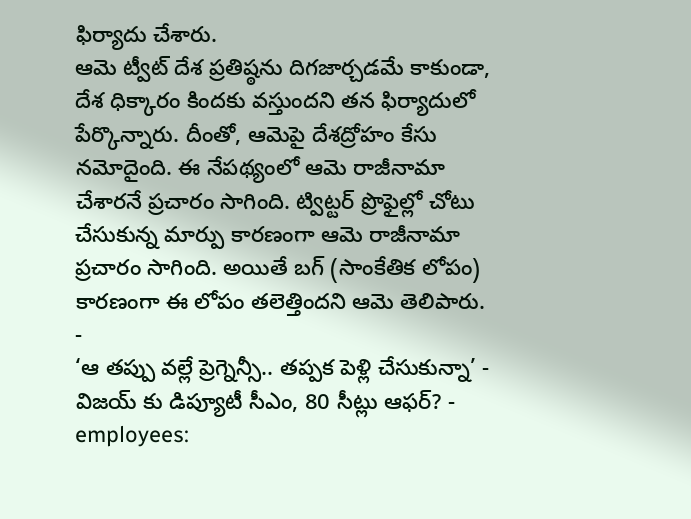ఫిర్యాదు చేశారు.
ఆమె ట్వీట్ దేశ ప్రతిష్ఠను దిగజార్చడమే కాకుండా, దేశ ధిక్కారం కిందకు వస్తుందని తన ఫిర్యాదులో పేర్కొన్నారు. దీంతో, ఆమెపై దేశద్రోహం కేసు నమోదైంది. ఈ నేపథ్యంలో ఆమె రాజీనామా చేశారనే ప్రచారం సాగింది. ట్విట్టర్ ప్రొఫైల్లో చోటు చేసుకున్న మార్పు కారణంగా ఆమె రాజీనామా ప్రచారం సాగింది. అయితే బగ్ (సాంకేతిక లోపం) కారణంగా ఈ లోపం తలెత్తిందని ఆమె తెలిపారు.
-
‘ఆ తప్పు వల్లే ప్రెగ్నెన్సీ.. తప్పక పెళ్లి చేసుకున్నా’ -
విజయ్ కు డిప్యూటీ సీఎం, 80 సీట్లు ఆఫర్? -
employees: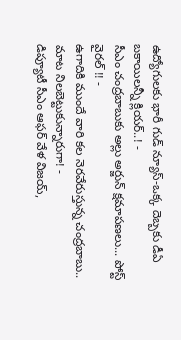ఉద్యోగులకు భారీ గుడ్ న్యూస్-ఒక్క దెబ్బకు డీఏ బకాయిలన్నీ క్లియర్..! -
సీఎం చంద్రబాబుకు అల్లు అర్జున్ క్షమాపణలు... పోస్ట్ వైరల్ !! -
ఉగాదికి ముందే వారి కల నెరవేరుస్తున్న చంద్రబాబు.. మాట నిలబెట్టుకున్నారుగా! -
డిప్యూటీ సీఎం ఆఫర్ వేళ విజయ్,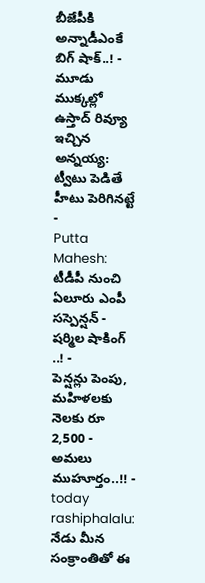బీజేపీకి అన్నాడీఎంకే బిగ్ షాక్..! -
మూడు ముక్కల్లో ఉస్తాద్ రివ్యూ ఇచ్చిన అన్నయ్య: ట్వీటు పెడితే హీటు పెరిగినట్టే -
Putta Mahesh: టీడీపీ నుంచి ఏలూరు ఎంపీ సస్పెన్షన్ - షర్మిల షాకింగ్ ..! -
పెన్షన్లు పెంపు, మహిళలకు నెలకు రూ 2,500 - అమలు ముహూర్తం..!! -
today rashiphalalu: నేడు మీన సంక్రాంతితో ఈ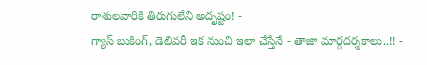రాశులవారికి తిరుగులేని అదృష్టం! -
గ్యాస్ బుకింగ్, డెలివరీ ఇక నుంచి ఇలా చేస్తేనే - తాజా మార్గదర్శకాలు..!! -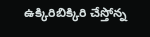ఉక్కిరిబిక్కిరి చేస్తోన్న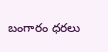బంగారం ధరలు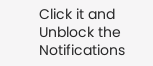Click it and Unblock the Notifications